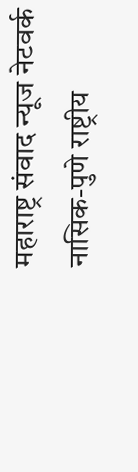महाराष्ट्र संवाद न्यूज नेटवर्क
नासिक-पुणे राष्ट्रीय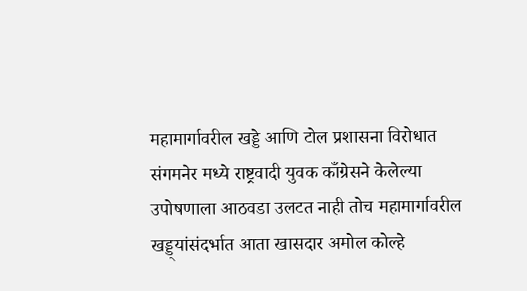महामार्गावरील खड्डे आणि टोल प्रशासना विरोधात संगमनेर मध्ये राष्ट्रवादी युवक काँग्रेसने केलेल्या उपोषणाला आठवडा उलटत नाही तोच महामार्गावरील खड्ड्यांसंदर्भात आता खासदार अमोल कोल्हे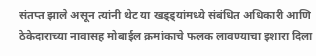संतप्त झाले असून त्यांनी थेट या खड्ड्यांमध्ये संबंधित अधिकारी आणि ठेकेदाराच्या नावासह मोबाईल क्रमांकाचे फलक लावण्याचा इशारा दिला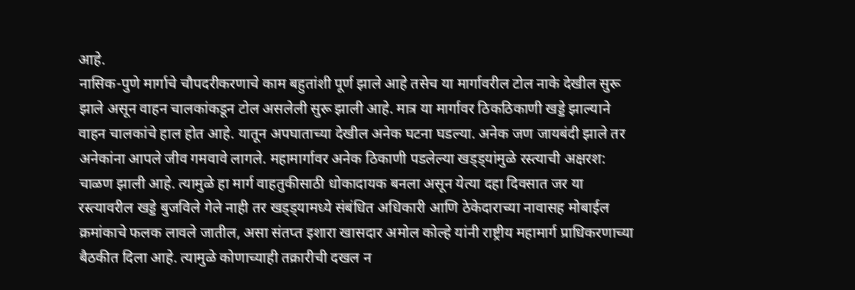आहे.
नासिक-पुणे मार्गाचे चौपदरीकरणाचे काम बहुतांशी पूर्ण झाले आहे तसेच या मार्गावरील टोल नाके देखील सुरू झाले असून वाहन चालकांकडून टोल असलेली सुरू झाली आहे. मात्र या मार्गावर ठिकठिकाणी खड्डे झाल्याने वाहन चालकांचे हाल होत आहे. यातून अपघाताच्या देखील अनेक घटना घडल्या. अनेक जण जायबंदी झाले तर अनेकांना आपले जीव गमवावे लागले. महामार्गावर अनेक ठिकाणी पडलेल्या खड्ड्यांमुळे रस्त्याची अक्षरश: चाळण झाली आहे. त्यामुळे हा मार्ग वाहतुकीसाठी धोकादायक बनला असून येत्या दहा दिवसात जर या रस्त्यावरील खड्डे बुजविले गेले नाही तर खड्ड्यामध्ये संबंधित अधिकारी आणि ठेकेदाराच्या नावासह मोबाईल क्रमांकाचे फलक लावले जातील, असा संतप्त इशारा खासदार अमोल कोल्हे यांनी राष्ट्रीय महामार्ग प्राधिकरणाच्या बैठकीत दिला आहे. त्यामुळे कोणाच्याही तक्रारीची दखल न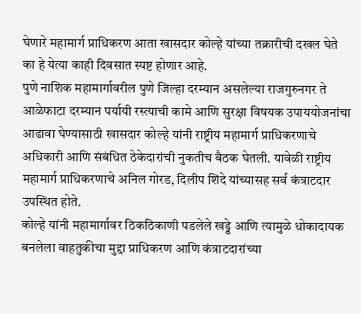घेणारे महामार्ग प्राधिकरण आता खासदार कोल्हे यांच्या तक्रारीची दखल घेते का हे येत्या काही दिवसात स्पष्ट होणार आहे.
पुणे नाशिक महामार्गावरील पुणे जिल्हा दरम्यान असलेल्या राजगुरुनगर ते आळेफाटा दरम्यान पर्यायी रस्त्याची कामे आणि सुरक्षा विषयक उपाययोजनांचा आढावा घेण्यासाठी खासदार कोल्हे यांनी राष्ट्रीय महामार्ग प्राधिकरणाचे अधिकारी आणि संबंधित ठेकेदारांची नुकतीच बैठक घेतली. यावेळी राष्ट्रीय महामार्ग प्राधिकरणाचे अनिल गोरड, दिलीप शिंदे यांच्यासह सर्व कंत्राटदार उपस्थित होते.
कोल्हे यांनी महामार्गावर ठिकठिकाणी पडलेले खड्डे आणि त्यामुळे धोकादायक बनलेला वाहतुकीचा मुद्दा प्राधिकरण आणि कंत्राटदारांच्या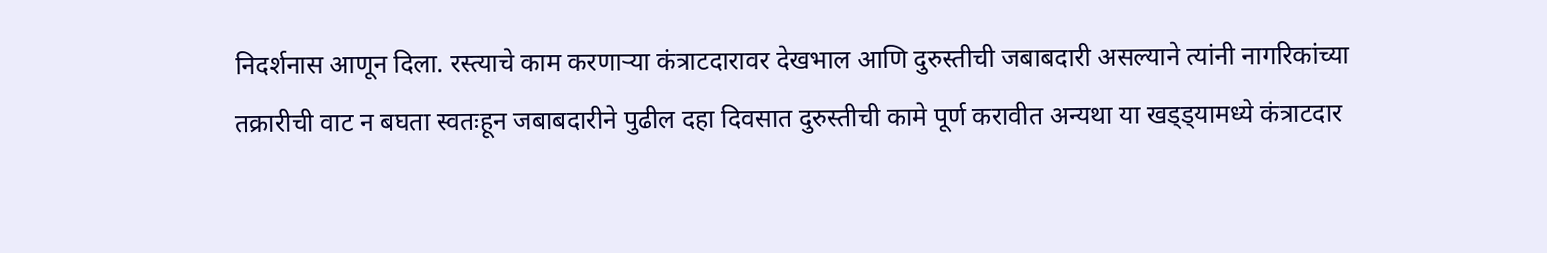निदर्शनास आणून दिला. रस्त्याचे काम करणाऱ्या कंत्राटदारावर देखभाल आणि दुरुस्तीची जबाबदारी असल्याने त्यांनी नागरिकांच्या तक्रारीची वाट न बघता स्वतःहून जबाबदारीने पुढील दहा दिवसात दुरुस्तीची कामे पूर्ण करावीत अन्यथा या खड्ड्यामध्ये कंत्राटदार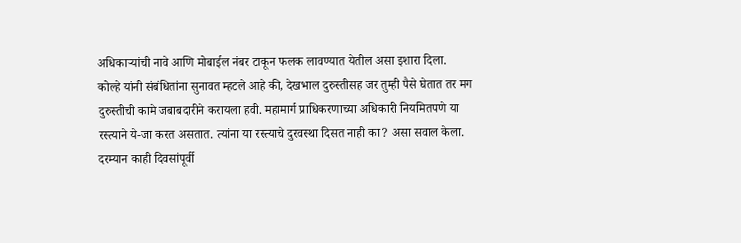अधिकाऱ्यांची नावे आणि मोबाईल नंबर टाकून फलक लावण्यात येतील असा इशारा दिला.
कोल्हे यांनी संबंधितांना सुनावत म्हटले आहे की, देखभाल दुरुस्तीसह जर तुम्ही पैसे घेतात तर मग दुरुस्तीची कामे जबाबदारीने करायला हवी. महामार्ग प्राधिकरणाच्या अधिकारी नियमितपणे या रस्त्याने ये-जा करत असतात. त्यांना या रस्त्याचे दुरवस्था दिसत नाही का? असा सवाल केला. दरम्यान काही दिवसांपूर्वी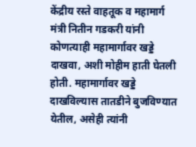केंद्रीय रस्ते वाहतूक व महामार्ग मंत्री नितीन गडकरी यांनी कोणत्याही महामार्गावर खड्डे दाखवा, अशी मोहीम हाती घेतली होती. महामार्गावर खड्डे दाखविल्यास तातडीने बुजविण्यात येतील, असेही त्यांनी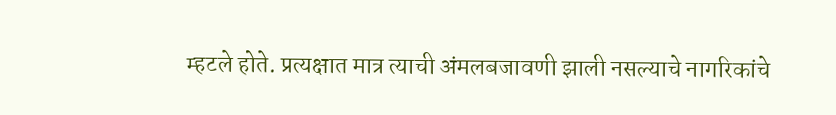म्हटले होते. प्रत्यक्षात मात्र त्याची अंमलबजावणी झाली नसल्याचे नागरिकांचे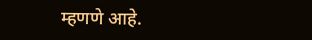म्हणणे आहे.